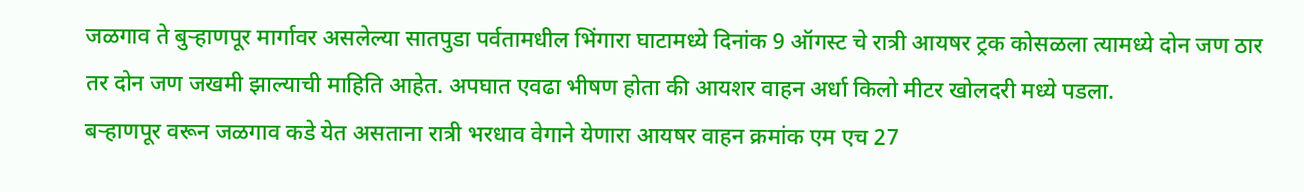जळगाव ते बुऱ्हाणपूर मार्गावर असलेल्या सातपुडा पर्वतामधील भिंगारा घाटामध्ये दिनांक 9 ऑगस्ट चे रात्री आयषर ट्रक कोसळला त्यामध्ये दोन जण ठार तर दोन जण जखमी झाल्याची माहिति आहेत. अपघात एवढा भीषण होता की आयशर वाहन अर्धा किलो मीटर खोलदरी मध्ये पडला.
बऱ्हाणपूर वरून जळगाव कडे येत असताना रात्री भरधाव वेगाने येणारा आयषर वाहन क्रमांक एम एच 27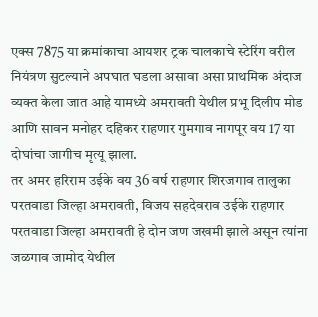एक्स 7875 या क्रमांकाचा आयशर ट्रक चालकाचे स्टेरिंग वरील नियंत्रण सुटल्याने अपघात घडला असावा असा प्राथमिक अंदाज व्यक्त केला जात आहे यामध्ये अमरावती येथील प्रभू दिलीप मोड आणि सावन मनोहर दहिकर राहणार गुमगाव नागपूर वय 17 या दोघांचा जागीच मृत्यू झाला.
तर अमर हरिराम उईके वय 36 वर्ष राहणार शिरजगाव तालुका परतवाडा जिल्हा अमरावती, विजय सहदेवराव उईके राहणार परतवाडा जिल्हा अमरावती हे दोन जण जखमी झाले असून त्यांना जळगाव जामोद येथील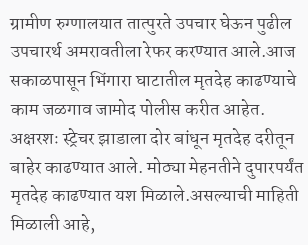ग्रामीण रुग्णालयात तात्पुरते उपचार घेऊन पुढील उपचारर्थ अमरावतीला रेफर करण्यात आले.आज सकाळपासून भिंगारा घाटातील मृतदेह काढण्याचे काम जळगाव जामोद पोलीस करीत आहेत. अक्षरशः स्ट्रेचर झाडाला दोर बांधून मृतदेह दरीतून बाहेर काढण्यात आले. मोठ्या मेहनतीने दुपारपर्यंत मृतदेह काढण्यात यश मिळाले.असल्याची माहिती मिळाली आहे,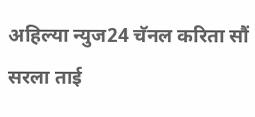अहिल्या न्युज24 चॅनल करिता सौं सरला ताई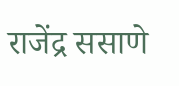राजेंद्र ससाणे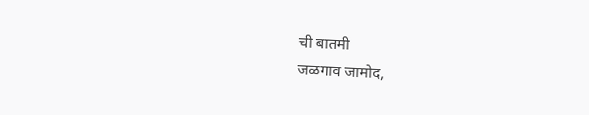ची बातमी
जळगाव जामोद,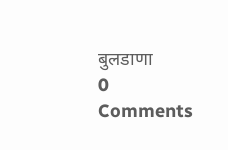बुलडाणा
0 Comments